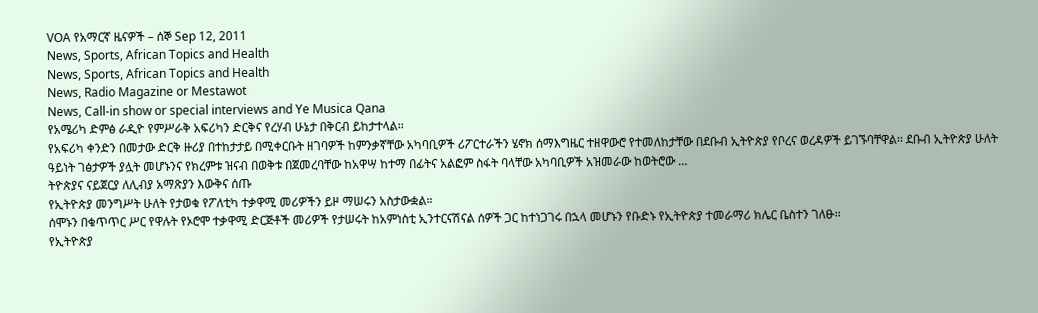VOA የአማርኛ ዜናዎች – ሰኞ Sep 12, 2011
News, Sports, African Topics and Health
News, Sports, African Topics and Health
News, Radio Magazine or Mestawot
News, Call-in show or special interviews and Ye Musica Qana
የአሜሪካ ድምፅ ራዲዮ የምሥራቅ አፍሪካን ድርቅና የረሃብ ሁኔታ በቅርብ ይከታተላል፡፡
የአፍሪካ ቀንድን በመታው ድርቅ ዙሪያ በተከታታይ በሚቀርቡት ዘገባዎች ከምንቃኛቸው አካባቢዎች ሪፖርተራችን ሄኖክ ሰማእግዜር ተዘዋውሮ የተመለከታቸው በደቡብ ኢትዮጵያ የቦረና ወረዳዎች ይገኙባቸዋል፡፡ ደቡብ ኢትዮጵያ ሁለት ዓይነት ገፅታዎች ያሏት መሆኑንና የክረምቱ ዝናብ በወቅቱ በጀመረባቸው ከአዋሣ ከተማ በፊትና አልፎም ስፋት ባላቸው አካባቢዎች አዝመራው ከወትሮው …
ትዮጵያና ናይጀርያ ለሊብያ አማጽያን እውቅና ሰጡ
የኢትዮጵያ መንግሥት ሁለት የታወቁ የፖለቲካ ተቃዋሚ መሪዎችን ይዞ ማሠሩን አስታውቋል።
ሰሞኑን በቁጥጥር ሥር የዋሉት የኦሮሞ ተቃዋሚ ድርጅቶች መሪዎች የታሠሩት ከአምነስቲ ኢንተርናሽናል ሰዎች ጋር ከተነጋገሩ በኋላ መሆኑን የቡድኑ የኢትዮጵያ ተመራማሪ ክሌር ቤስተን ገለፁ፡፡
የኢትዮጵያ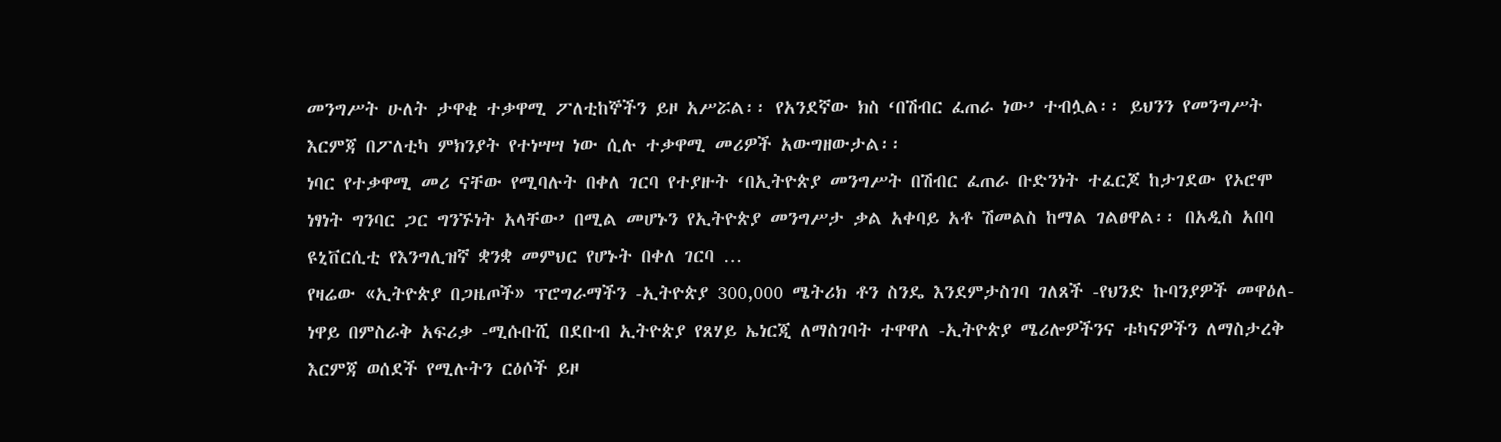መንግሥት ሁለት ታዋቂ ተቃዋሚ ፖለቲከኞችን ይዞ አሥሯል፡፡ የአንደኛው ክስ ‘በሽብር ፈጠራ ነው’ ተብሏል፡፡ ይህንን የመንግሥት እርምጃ በፖለቲካ ምክንያት የተነሣሣ ነው ሲሉ ተቃዋሚ መሪዎች አውግዘውታል፡፡
ነባር የተቃዋሚ መሪ ናቸው የሚባሉት በቀለ ገርባ የተያዙት ‘በኢትዮጵያ መንግሥት በሽብር ፈጠራ ቡድንነት ተፈርጆ ከታገደው የኦሮሞ ነፃነት ግንባር ጋር ግንኙነት አላቸው’ በሚል መሆኑን የኢትዮጵያ መንግሥታ ቃል አቀባይ አቶ ሽመልስ ከማል ገልፀዋል፡፡ በአዲስ አበባ ዩኒቨርሲቲ የእንግሊዝኛ ቋንቋ መምህር የሆኑት በቀለ ገርባ …
የዛሬው «ኢትዮጵያ በጋዜጦች» ፕሮግራማችን -ኢትዮጵያ 300,000 ሜትሪክ ቶን ስንዴ እንደምታስገባ ገለጸች -የህንድ ኩባንያዎች መዋዕለ-ነዋይ በምስራቅ አፍሪቃ -ሚሱቡሺ በደቡብ ኢትዮጵያ የጸሃይ ኤነርጂ ለማስገባት ተዋዋለ -ኢትዮጵያ ሜሪሎዎችንና ቱካናዎችን ለማስታረቅ እርምጃ ወሰደች የሚሉትን ርዕሶች ይዞ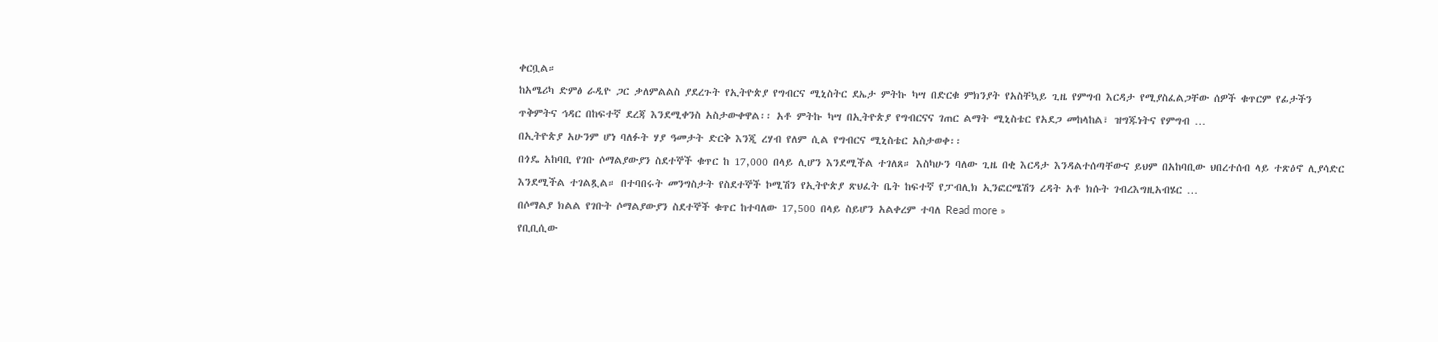ቀርቧል።
ከአሜሪካ ድምፅ ራዲዮ ጋር ቃለምልልስ ያደረጉት የኢትዮጵያ የግብርና ሚኒስትር ደኤታ ምትኩ ካሣ በድርቁ ምክንያት የአስቸኳይ ጊዜ የምግብ እርዳታ የሚያስፈልጋቸው ሰዎች ቁጥርም የፊታችን ጥቅምትና ኅዳር በከፍተኛ ደረጃ እንደሚቀንስ አስታውቀዋል፡፡ አቶ ምትኩ ካሣ በኢትዮጵያ የግብርናና ገጠር ልማት ሚኒስቴር የአደጋ መከላከል፣ ዝግጁነትና የምግብ …
በኢትዮጵያ አሁንም ሆነ ባለፉት ሃያ ዓመታት ድርቅ እንጂ ረሃብ የለም ሲል የግብርና ሚኒስቴር አስታወቀ፡፡
በጎዴ አከባቢ የገቡ ሶማልያውያን ስደተኞች ቁጥር ከ 17,000 በላይ ሊሆን እንደሚችል ተገለጸ። እስካሁን ባለው ጊዜ በቂ እርዳታ እንዳልተሰጣቸውና ይህም በአከባቢው ህበረተሰብ ላይ ተጽዕኖ ሊያሳድር እንደሚችል ተገልጿል። በተባበሩት መንግስታት የስደተኞች ኮሚሽን የኢትዮጵያ ጽህፈት ቤት ከፍተኛ የፓብሊክ ኢንፎርሜሽን ረዳት አቶ ክሱት ገብረእግዚአብሄር …
በሶማልያ ክልል የገቡት ሶማልያውያን ስደተኞች ቁጥር ከተባለው 17,500 በላይ ስይሆን አልቀረም ተባለ Read more »
የቢቢሲው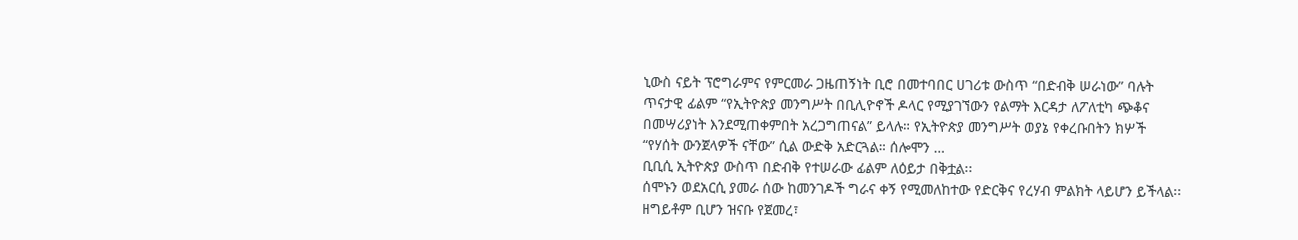ኒውስ ናይት ፕሮግራምና የምርመራ ጋዜጠኝነት ቢሮ በመተባበር ሀገሪቱ ውስጥ “በድብቅ ሠራነው” ባሉት ጥናታዊ ፊልም “የኢትዮጵያ መንግሥት በቢሊዮኖች ዶላር የሚያገኘውን የልማት እርዳታ ለፖለቲካ ጭቆና በመሣሪያነት እንደሚጠቀምበት አረጋግጠናል” ይላሉ። የኢትዮጵያ መንግሥት ወያኔ የቀረቡበትን ክሦች “የሃሰት ውንጀላዎች ናቸው” ሲል ውድቅ አድርጓል። ሰሎሞን …
ቢቢሲ ኢትዮጵያ ውስጥ በድብቅ የተሠራው ፊልም ለዕይታ በቅቷል፡፡
ሰሞኑን ወደአርሲ ያመራ ሰው ከመንገዶች ግራና ቀኝ የሚመለከተው የድርቅና የረሃብ ምልክት ላይሆን ይችላል፡፡ ዘግይቶም ቢሆን ዝናቡ የጀመረ፣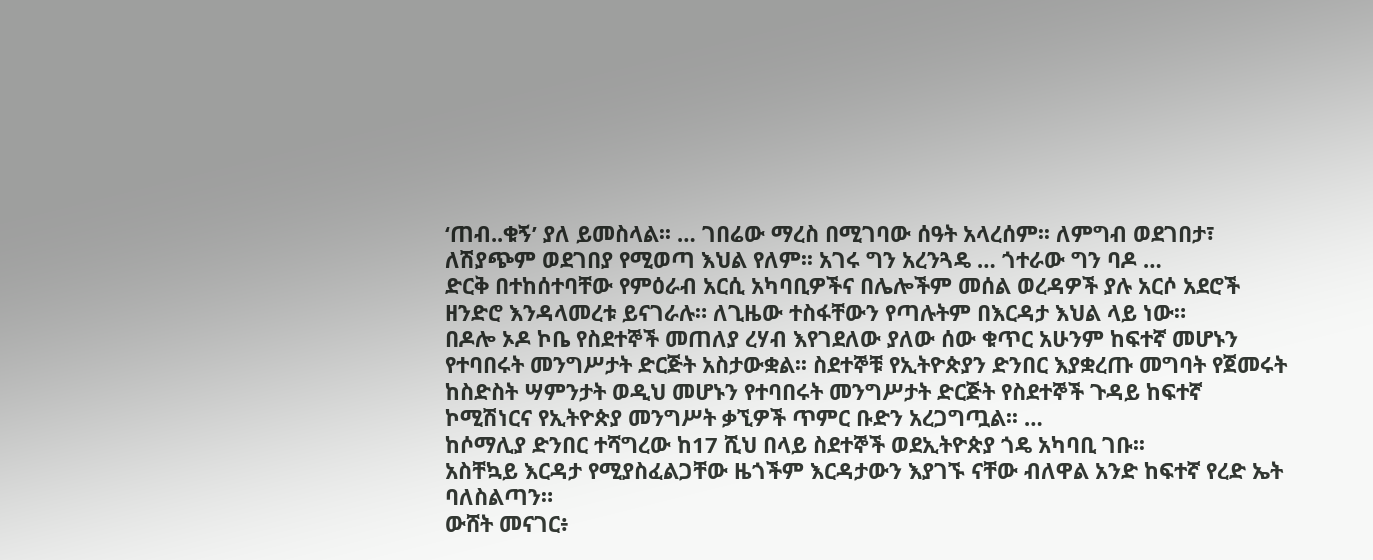‘ጠብ..ቁኝ’ ያለ ይመስላል፡፡ … ገበሬው ማረስ በሚገባው ሰዓት አላረሰም፡፡ ለምግብ ወደገበታ፣ ለሽያጭም ወደገበያ የሚወጣ እህል የለም፡፡ አገሩ ግን አረንጓዴ … ጎተራው ግን ባዶ …
ድርቅ በተከሰተባቸው የምዕራብ አርሲ አካባቢዎችና በሌሎችም መሰል ወረዳዎች ያሉ አርሶ አደሮች ዘንድሮ እንዳላመረቱ ይናገራሉ። ለጊዜው ተስፋቸውን የጣሉትም በእርዳታ እህል ላይ ነው።
በዶሎ ኦዶ ኮቤ የስደተኞች መጠለያ ረሃብ እየገደለው ያለው ሰው ቁጥር አሁንም ከፍተኛ መሆኑን የተባበሩት መንግሥታት ድርጅት አስታውቋል፡፡ ስደተኞቹ የኢትዮጵያን ድንበር እያቋረጡ መግባት የጀመሩት ከስድስት ሣምንታት ወዲህ መሆኑን የተባበሩት መንግሥታት ድርጅት የስደተኞች ጉዳይ ከፍተኛ ኮሚሽነርና የኢትዮጵያ መንግሥት ቃኚዎች ጥምር ቡድን አረጋግጧል፡፡ …
ከሶማሊያ ድንበር ተሻግረው ከ17 ሺህ በላይ ስደተኞች ወደኢትዮጵያ ጎዴ አካባቢ ገቡ፡፡
አስቸኳይ እርዳታ የሚያስፈልጋቸው ዜጎችም እርዳታውን እያገኙ ናቸው ብለዋል አንድ ከፍተኛ የረድ ኤት ባለስልጣን።
ውሸት መናገር፥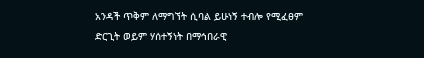አንዳች ጥቅም ለማግኘት ሲባል ይሁነኝ ተብሎ የሚፈፀም ድርጊት ወይም ሃሰተኝነት በማኅበራዊ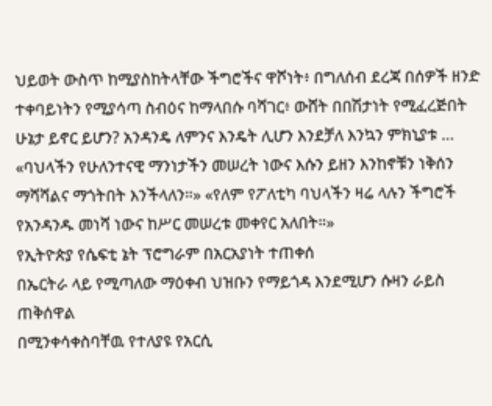ህይወት ውስጥ ከሚያስከትላቸው ችግሮችና ዋሾነት፥ በግለሰብ ደረጃ በሰዎች ዘንድ ተቀባይነትን የሚያሳጣ ስብዕና ከማላበሱ ባሻገር፥ ውሸት በበሽታነት የሚፈረጅበት ሁኔታ ይኖር ይሆን? አንዳንዴ ለምንና እንዴት ሊሆን እንደቻለ እንኳን ምክኒያቱ …
«ባህላችን የሁለንተናዊ ማንነታችን መሠረት ነውና እሱን ይዘን እንከኖቹን ነቅሰን ማሻሻልና ማጎትበት እንችላለን።» «የለም የፖለቲካ ባህላችን ዛሬ ላሉን ችግሮች የአንዳንዱ መነሻ ነውና ከሥር መሠረቱ መቀየር አለበት።»
የኢትዮጵያ የሴፍቲ ኔት ፕሮግራም በአርአያነት ተጠቀሰ
በኤርትራ ላይ የሚጣለው ማዕቀብ ህዝቡን የማይጎዳ እንደሚሆን ሱዛን ራይስ ጠቅሰዋል
በሚንቀሳቀስባቸዉ የተለያዩ የአርሲ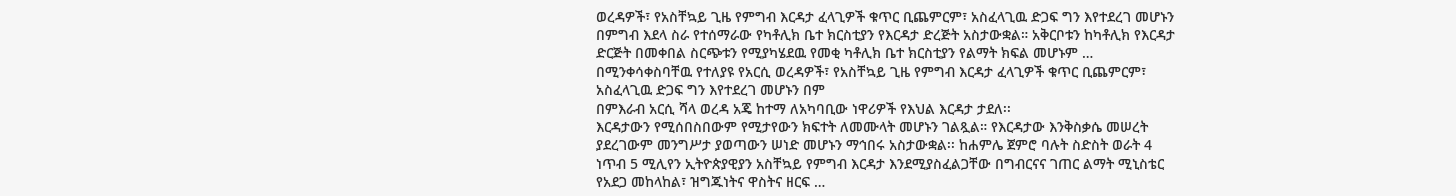ወረዳዎች፣ የአስቸኳይ ጊዜ የምግብ እርዳታ ፈላጊዎች ቁጥር ቢጨምርም፣ አስፈላጊዉ ድጋፍ ግን እየተደረገ መሆኑን በምግብ እደላ ስራ የተሰማራው የካቶሊክ ቤተ ክርስቲያን የእርዳታ ድረጅት አስታውቋል። አቅርቦቱን ከካቶሊክ የእርዳታ ድርጅት በመቀበል ስርጭቱን የሚያካሄደዉ የመቂ ካቶሊክ ቤተ ክርስቲያን የልማት ክፍል መሆኑም …
በሚንቀሳቀስባቸዉ የተለያዩ የአርሲ ወረዳዎች፣ የአስቸኳይ ጊዜ የምግብ እርዳታ ፈላጊዎች ቁጥር ቢጨምርም፣ አስፈላጊዉ ድጋፍ ግን እየተደረገ መሆኑን በም
በምእራብ አርሲ ሻላ ወረዳ አጄ ከተማ ለአካባቢው ነዋሪዎች የእህል እርዳታ ታደለ፡፡
እርዳታውን የሚሰበስበውም የሚታየውን ክፍተት ለመሙላት መሆኑን ገልጿል። የእርዳታው እንቅስቃሴ መሠረት ያደረገውም መንግሥታ ያወጣውን ሠነድ መሆኑን ማኅበሩ አስታውቋል፡፡ ከሐምሌ ጀምሮ ባሉት ስድስት ወራት 4 ነጥብ 5 ሚሊየን ኢትዮጵያዊያን አስቸኳይ የምግብ እርዳታ እንደሚያስፈልጋቸው በግብርናና ገጠር ልማት ሚኒስቴር የአደጋ መከላከል፣ ዝግጁነትና ዋስትና ዘርፍ …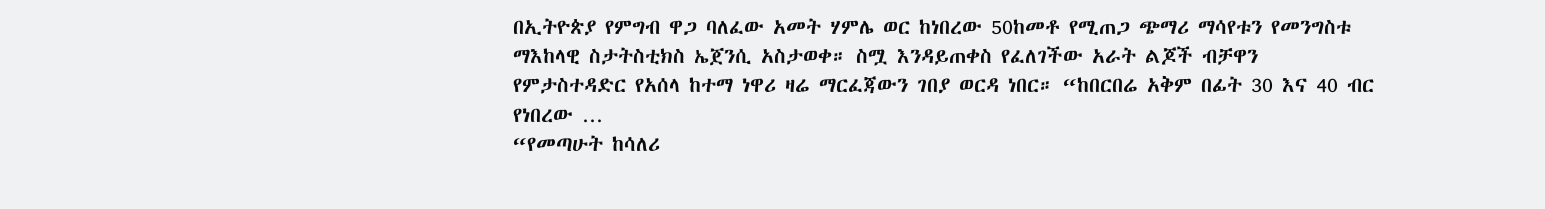በኢትዮጵያ የምግብ ዋጋ ባለፈው አመት ሃምሌ ወር ከነበረው 50ከመቶ የሚጠጋ ጭማሪ ማሳየቱን የመንግስቱ ማእከላዊ ስታትስቲክስ ኤጀንሲ አስታወቀ። ስሟ እንዳይጠቀስ የፈለገችው አራት ልጆች ብቻዋን የምታስተዳድር የአሰላ ከተማ ነዋሪ ዛሬ ማርፈጃውን ገበያ ወርዳ ነበር። “ከበርበሬ አቅም በፊት 30 እና 40 ብር የነበረው …
“የመጣሁት ከሳለሪ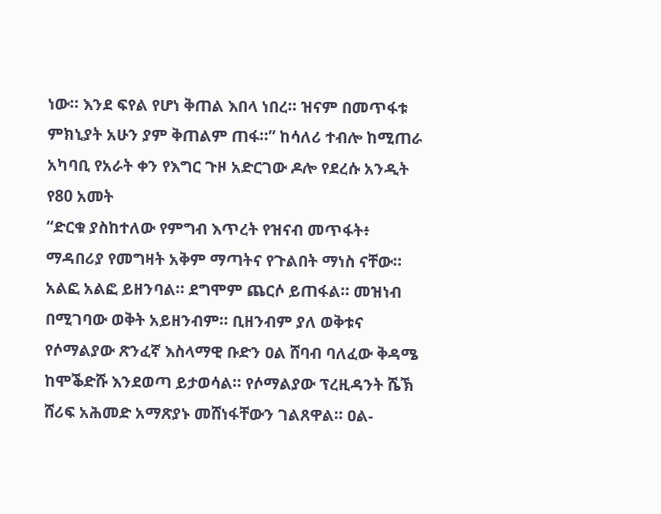ነው። እንደ ፍየል የሆነ ቅጠል እበላ ነበረ። ዝናም በመጥፋቱ ምክኒያት አሁን ያም ቅጠልም ጠፋ።” ከሳለሪ ተብሎ ከሚጠራ አካባቢ የአራት ቀን የእግር ጉዞ አድርገው ዶሎ የደረሱ አንዲት የ80 አመት
“ድርቁ ያስከተለው የምግብ እጥረት የዝናብ መጥፋት፥ ማዳበሪያ የመግዛት አቅም ማጣትና የጉልበት ማነስ ናቸው። አልፎ አልፎ ይዘንባል። ደግሞም ጨርሶ ይጠፋል። መዝነብ በሚገባው ወቅት አይዘንብም። ቢዘንብም ያለ ወቅቱና
የሶማልያው ጽንፈኛ እስላማዊ ቡድን ዐል ሸባብ ባለፈው ቅዳሜ ከሞቕድሹ እንደወጣ ይታወሳል። የሶማልያው ፕረዚዳንት ሼኽ ሸሪፍ አሕመድ አማጽያኑ መሸነፋቸውን ገልጸዋል። ዐል-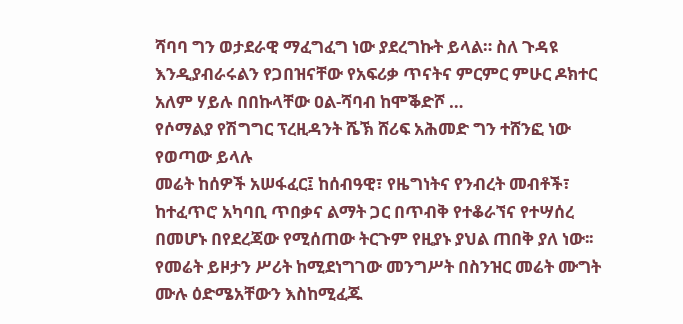ሻባባ ግን ወታደራዊ ማፈግፈግ ነው ያደረግኩት ይላል። ስለ ጉዳዩ እንዲያብራሩልን የጋበዝናቸው የአፍሪቃ ጥናትና ምርምር ምሁር ዶክተር አለም ሃይሉ በበኩላቸው ዐል-ሻባብ ከሞቕድሾ …
የሶማልያ የሽግግር ፕረዚዳንት ሼኽ ሸሪፍ አሕመድ ግን ተሸንፎ ነው የወጣው ይላሉ
መሬት ከሰዎች አሠፋፈር፤ ከሰብዓዊ፣ የዜግነትና የንብረት መብቶች፣ ከተፈጥሮ አካባቢ ጥበቃና ልማት ጋር በጥብቅ የተቆራኘና የተሣሰረ በመሆኑ በየደረጃው የሚሰጠው ትርጉም የዚያኑ ያህል ጠበቅ ያለ ነው፡፡ የመሬት ይዞታን ሥሪት ከሚደነግገው መንግሥት በስንዝር መሬት ሙግት ሙሉ ዕድሜአቸውን እስከሚፈጁ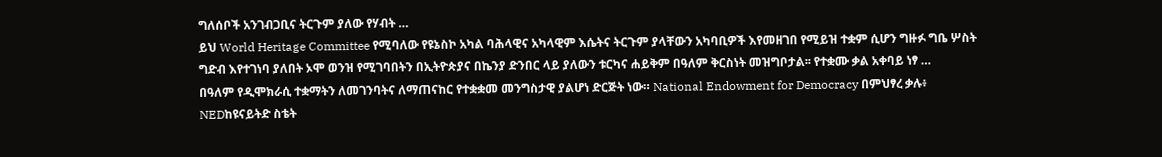ግለሰቦች አንገብጋቢና ትርጉም ያለው የሃብት …
ይህ World Heritage Committee የሚባለው የዩኔስኮ አካል ባሕላዊና አካላዊም እሴትና ትርጉም ያላቸውን አካባቢዎች እየመዘገበ የሚይዝ ተቋም ሲሆን ግዙፉ ግቤ ሦስት ግድብ እየተገነባ ያለበት ኦሞ ወንዝ የሚገባበትን በኢትዮጵያና በኬንያ ድንበር ላይ ያለውን ቱርካና ሐይቅም በዓለም ቅርስነት መዝግቦታል፡፡ የተቋሙ ቃል አቀባይ ነፃ …
በዓለም የዲሞክራሲ ተቋማትን ለመገንባትና ለማጠናከር የተቋቋመ መንግስታዊ ያልሆነ ድርጅት ነው። National Endowment for Democracy በምህፃረ ቃሉ፥ NEDከዩናይትድ ስቴት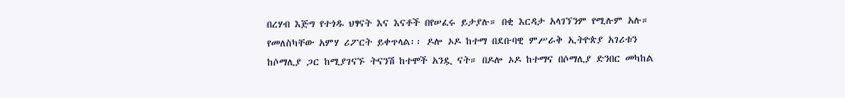በረሃብ እጅግ የተጎዱ ህፃናት እና እናቶች በየሠፈሩ ይታያሉ። በቂ እርዳታ አላገኘንም የሚሉም አሉ። የመለስካቸው አምሃ ሪፖርት ይቀጥላል፡፡ ዶሎ ኦዶ ከተማ በደቡባዊ ምሥራቅ ኢትዮጵያ አገሪቱን ከሶማሊያ ጋር ከሚያገናኙ ትናንሽ ከተሞች አንዷ ናት። በዶሎ ኦዶ ከተማና በሶማሊያ ድንበር መካከል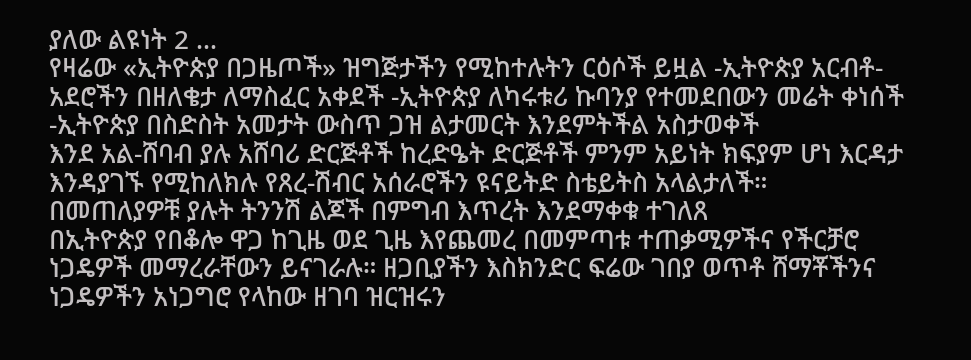ያለው ልዩነት 2 …
የዛሬው «ኢትዮጵያ በጋዜጦች» ዝግጅታችን የሚከተሉትን ርዕሶች ይዟል -ኢትዮጵያ አርብቶ-አደሮችን በዘለቄታ ለማስፈር አቀደች -ኢትዮጵያ ለካሩቱሪ ኩባንያ የተመደበውን መሬት ቀነሰች -ኢትዮጵያ በስድስት አመታት ውስጥ ጋዝ ልታመርት እንደምትችል አስታወቀች
እንደ አል-ሸባብ ያሉ አሸባሪ ድርጅቶች ከረድዔት ድርጅቶች ምንም አይነት ክፍያም ሆነ እርዳታ እንዳያገኙ የሚከለክሉ የጸረ-ሽብር አሰራሮችን ዩናይትድ ስቴይትስ አላልታለች።
በመጠለያዎቹ ያሉት ትንንሽ ልጆች በምግብ እጥረት እንደማቀቁ ተገለጸ
በኢትዮጵያ የበቆሎ ዋጋ ከጊዜ ወደ ጊዜ እየጨመረ በመምጣቱ ተጠቃሚዎችና የችርቻሮ ነጋዴዎች መማረራቸውን ይናገራሉ። ዘጋቢያችን እስክንድር ፍሬው ገበያ ወጥቶ ሸማቾችንና ነጋዴዎችን አነጋግሮ የላከው ዘገባ ዝርዝሩን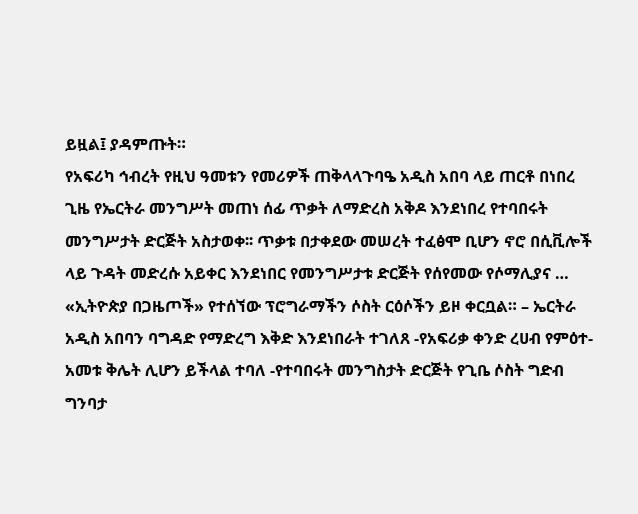ይዟል፤ ያዳምጡት።
የአፍሪካ ኅብረት የዚህ ዓመቱን የመሪዎች ጠቅላላጉባዔ አዲስ አበባ ላይ ጠርቶ በነበረ ጊዜ የኤርትራ መንግሥት መጠነ ሰፊ ጥቃት ለማድረስ አቅዶ እንደነበረ የተባበሩት መንግሥታት ድርጅት አስታወቀ፡፡ ጥቃቱ በታቀደው መሠረት ተፈፅሞ ቢሆን ኖሮ በሲቪሎች ላይ ጉዳት መድረሱ አይቀር እንደነበር የመንግሥታቱ ድርጅት የሰየመው የሶማሊያና …
«ኢትዮጵያ በጋዜጦች» የተሰኘው ፕሮግራማችን ሶስት ርዕሶችን ይዞ ቀርቧል። – ኤርትራ አዲስ አበባን ባግዳድ የማድረግ እቅድ እንደነበራት ተገለጸ -የአፍሪቃ ቀንድ ረሀብ የምዕተ-አመቱ ቅሌት ሊሆን ይችላል ተባለ -የተባበሩት መንግስታት ድርጅት የጊቤ ሶስት ግድብ ግንባታ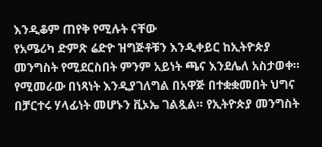እንዲቆም ጠየቅ የሚሉት ናቸው
የአሜሪካ ድምጽ ሬድዮ ዝግጅቶቹን እንዲቀይር ከኢትዮጵያ መንግስት የሚደርስበት ምንም አይነት ጫና እንደሌለ አስታወቀ። የሚመራው በነጻነት እንዲያገለግል በአዋጅ በተቋቋመበት ህግና በቻርተሩ ሃላፊነት መሆኑን ቪኦኤ ገልጿል። የኢትዮጵያ መንግስት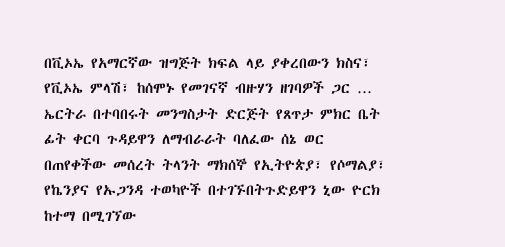በቪኦኤ የአማርኛው ዝግጅት ክፍል ላይ ያቀረበውን ክስና፣ የቪኦኤ ምላሽ፣ ከሰሞኑ የመገናኛ ብዙሃን ዘገባዎች ጋር …
ኤርትራ በተባበሩት መንግስታት ድርጅት የጸጥታ ምክር ቤት ፊት ቀርባ ጉዳይዋን ለማብራራት ባለፈው ሰኔ ወር በጠየቀችው መሰረት ትላንት ማክሰኞ የኢትዮጵያ፣ የሶማልያ፣ የኬንያና የኡጋንዳ ተወካዮች በተገኙበትጉድይዋን ኒው ዮርክ ከተማ በሚገኘው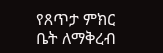የጸጥታ ምክር ቤት ለማቅረብ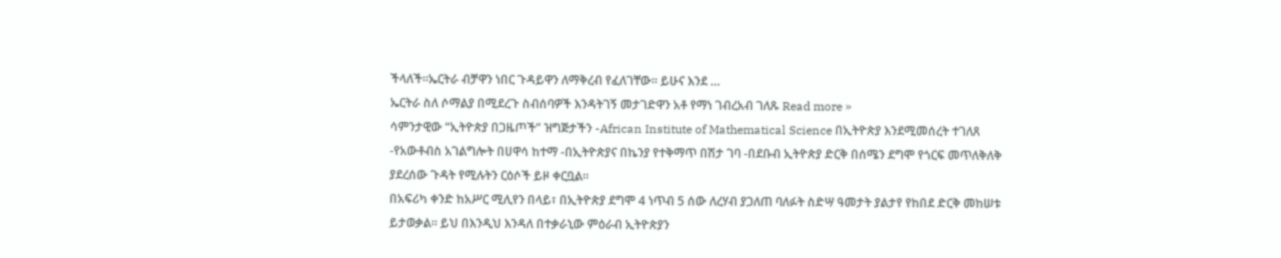ችላለች።ኤርትራ ብቻዋን ነበር ጉዳይዋን ለማቅረብ የፈለገቸው። ይሁና እንደ …
ኤርትራ ስለ ሶማልያ በሚደረጉ ስብሰባዎች እንዳትገኝ መታገድዋን አቶ የማነ ገብረአብ ገለጹ Read more »
ሳምንታዊው “ኢትዮጵያ በጋዜጦች” ዝግጅታችን -African Institute of Mathematical Science በኢትዮጵያ እንደሚመሰረት ተገለጸ -የአውቶብስ አገልግሎት በሀዋሳ ከተማ -በኢትዮጵያና በኬንያ የተቅማጥ በሽታ ገባ -በደቡብ ኢትዮጵያ ድርቅ በሰሜን ደግሞ የጎርፍ መጥለቅለቅ ያደረሰው ጉዳት የሚሉትን ርዕሶች ይዞ ቀርቧል።
በአፍሪካ ቀንድ ከአሥር ሚሊየን በላይ፣ በኢትዮጵያ ደግሞ 4 ነጥብ 5 ሰው ለረሃብ ያጋለጠ ባለፉት ስድሣ ዓመታት ያልታየ የከበደ ድርቅ መከሠቱ ይታወቃል፡፡ ይህ በእንዲህ እንዳለ በተቃራኒው ምዕራብ ኢትዮጵያን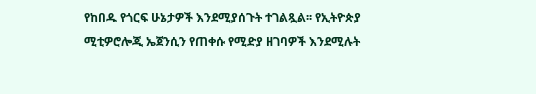የከበዱ የጎርፍ ሁኔታዎች እንደሚያሰጉት ተገልጿል፡፡ የኢትዮጵያ ሚቲዎሮሎጂ ኤጀንሲን የጠቀሱ የሚድያ ዘገባዎች እንደሚሉት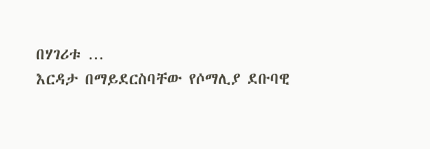በሃገሪቱ …
እርዳታ በማይደርስባቸው የሶማሊያ ደቡባዊ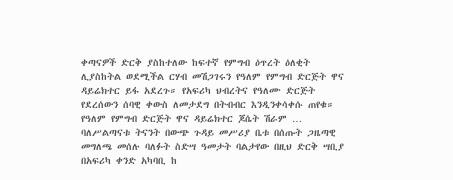ቀጣናዎች ድርቅ ያስከተለው ከፍተኛ የምግብ ዕጥረት ዕለቂት ሊያስከትል ወደሚችል ርሃብ መሽጋገሩን የዓለም የምግብ ድርጅት ዋና ዳይሬክተር ይፋ አደረጉ። የአፍሪካ ህብረትና የዓለሙ ድርጅት የደረሰውን ሰባዊ ቀውስ ለመታደግ በትብብር እንዲንቀሳቀሱ ጠየቁ። የዓለም የምግብ ድርጅት ዋና ዳይሬክተር ጆሴት ሽራም …
ባለሥልጣናቱ ትናንት በውጭ ጉዳይ መሥሪያ ቤቱ በሰጡት ጋዜጣዊ መግለጫ መሰሉ ባለፉት ስድሣ ዓመታት ባልታየው በዚህ ድርቅ ሣቢያ በአፍሪካ ቀንድ አካባቢ ከ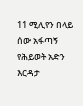11 ሚሊየን በላይ ሰው አፋጣኝ የሕይወት አድን እርዳታ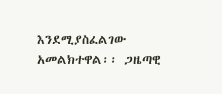እንደሚያስፈልገው አመልክተዋል፡፡ ጋዜጣዊ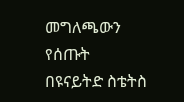መግለጫውን የሰጡት በዩናይትድ ስቴትስ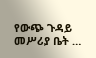የውጭ ጉዳይ መሥሪያ ቤት …